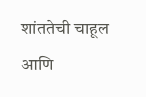शांततेची चाहूल आणि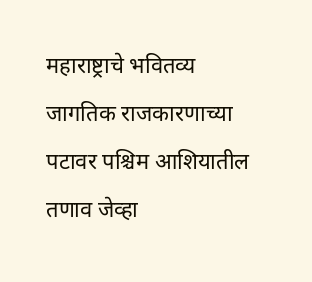महाराष्ट्राचे भवितव्य
जागतिक राजकारणाच्या पटावर पश्चिम आशियातील तणाव जेव्हा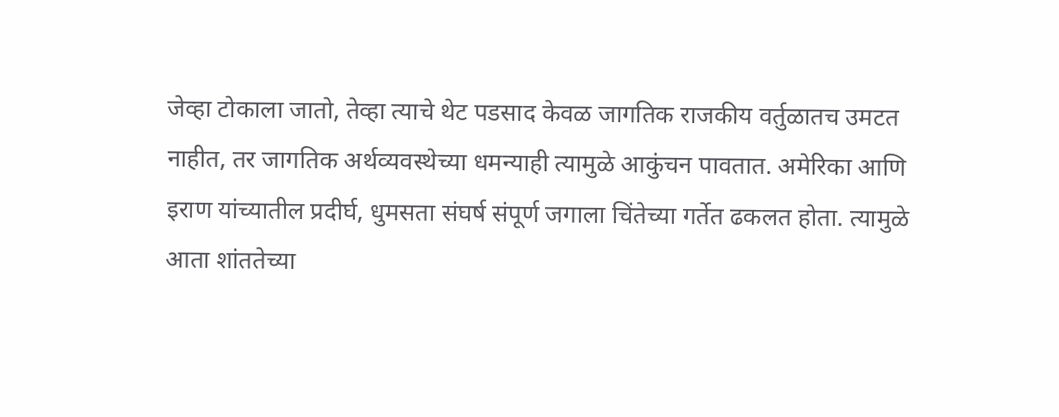जेव्हा टोकाला जातो, तेव्हा त्याचे थेट पडसाद केवळ जागतिक राजकीय वर्तुळातच उमटत नाहीत, तर जागतिक अर्थव्यवस्थेच्या धमन्याही त्यामुळे आकुंचन पावतात. अमेरिका आणि इराण यांच्यातील प्रदीर्घ, धुमसता संघर्ष संपूर्ण जगाला चिंतेच्या गर्तेत ढकलत होता. त्यामुळे आता शांततेच्या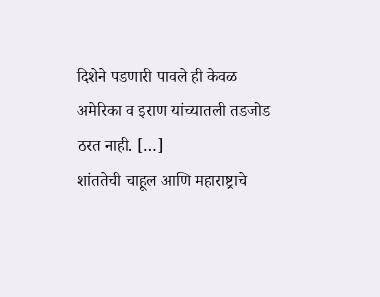दिशेने पडणारी पावले ही केवळ अमेरिका व इराण यांच्यातली तडजोड ठरत नाही. […]
शांततेची चाहूल आणि महाराष्ट्राचे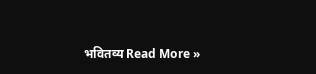भवितव्य Read More »